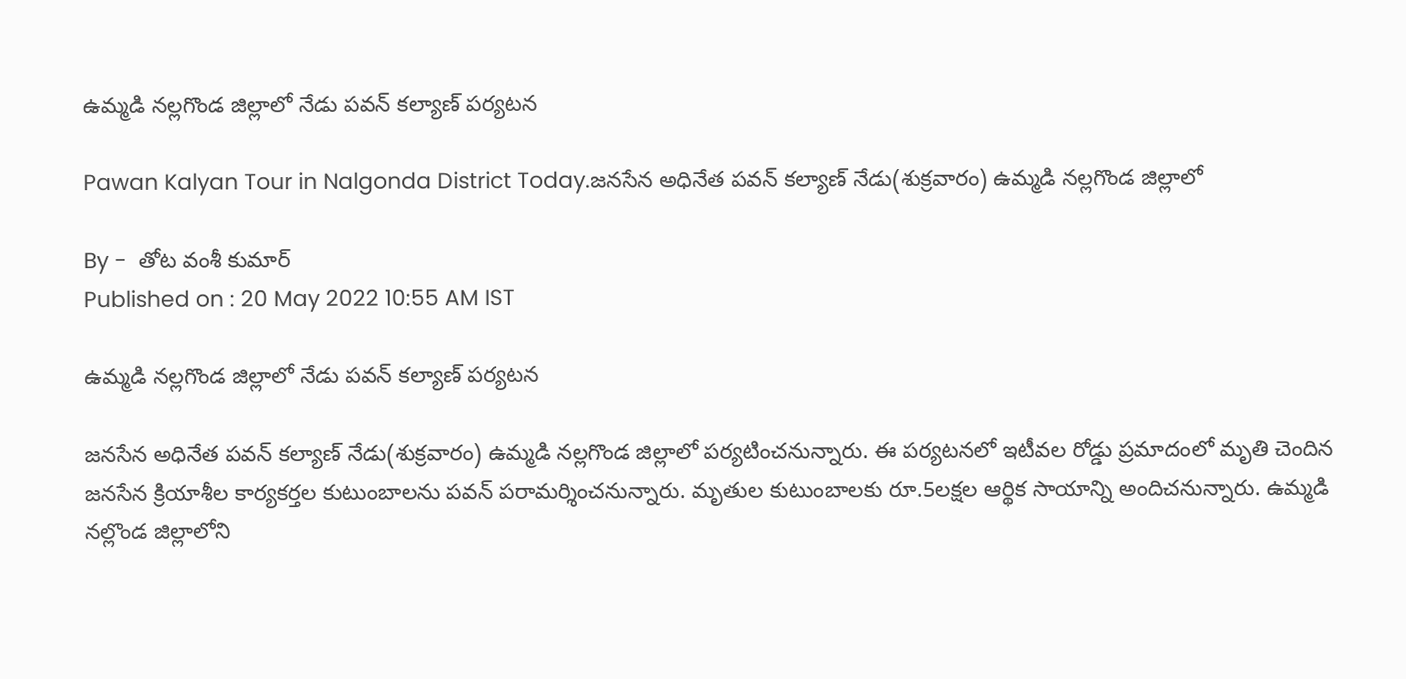ఉమ్మ‌డి న‌ల్ల‌గొండ జిల్లాలో నేడు ప‌వ‌న్ క‌ల్యాణ్ ప‌ర్య‌ట‌న‌

Pawan Kalyan Tour in Nalgonda District Today.జ‌న‌సేన అధినేత ప‌వ‌న్ క‌ల్యాణ్ నేడు(శుక్ర‌వారం) ఉమ్మ‌డి న‌ల్ల‌గొండ జిల్లాలో

By -  తోట‌ వంశీ కుమార్‌
Published on : 20 May 2022 10:55 AM IST

ఉమ్మ‌డి న‌ల్ల‌గొండ జిల్లాలో నేడు ప‌వ‌న్ క‌ల్యాణ్ ప‌ర్య‌ట‌న‌

జ‌న‌సేన అధినేత ప‌వ‌న్ క‌ల్యాణ్ నేడు(శుక్ర‌వారం) ఉమ్మ‌డి న‌ల్ల‌గొండ జిల్లాలో ప‌ర్య‌టించ‌నున్నారు. ఈ ప‌ర్య‌ట‌న‌లో ఇటీవ‌ల రోడ్డు ప్ర‌మాదంలో మృతి చెందిన జనసేన క్రియాశీల కార్యకర్తల కుటుంబాలను ప‌వ‌న్ ప‌రామ‌ర్శించ‌నున్నారు. మృతుల కుటుంబాల‌కు రూ.5ల‌క్ష‌ల ఆర్థిక సాయాన్ని అందిచ‌నున్నారు. ఉమ్మడి నల్లొండ జిల్లాలోని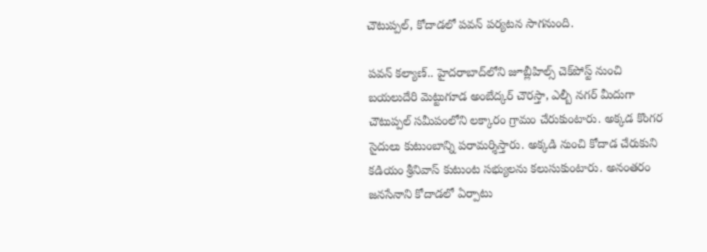చౌటుప్పల్, కోదాడలో ప‌వ‌న్ ప‌ర్య‌ట‌న సాగ‌నుంది.

ప‌వ‌న్ క‌ల్యాణ్‌.. హైద‌రాబాద్‌లోని జూబ్లీహిల్స్ చెక్‌పోస్ట్ నుంచి బ‌య‌లుదేరి మెట్టుగూడ అంబేద్కర్ చౌరస్తా, ఎల్బీ నగర్ మీదుగా చౌటుప్పల్ సమీపంలోని లక్కారం గ్రామం చేరుకుంటారు. అక్క‌డ కొంగర సైదులు కుటుంబాన్ని పరామర్శిస్తారు. అక్క‌డి నుంచి కోదాడ చేరుకుని కడియం శ్రీనివాస్‌ కుటుంట సభ్యులను క‌లుసుకుంటారు. అనంత‌రం జ‌న‌సేనాని కోదాడ‌లో ఏర్పాటు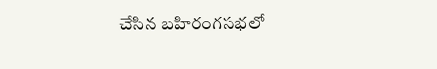చేసిన బ‌హిరంగ‌స‌భ‌లో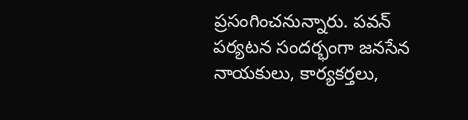ప్ర‌సంగించ‌నున్నారు. పవన్ ప‌ర్య‌ట‌న సంద‌ర్భంగా జనసేన నాయకులు, కార్యకర్తలు,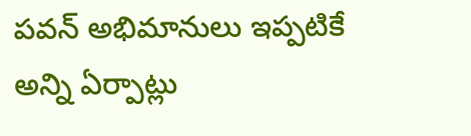పవన్‌ అభిమానులు ఇప్ప‌టికే అన్ని ఏర్పాట్లు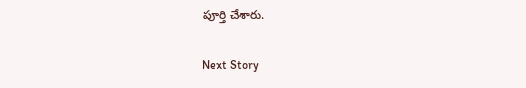పూర్తి చేశారు.

Next Story